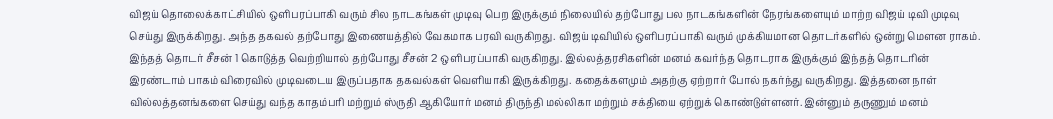விஜய் தொலைக்காட்சியில் ஒளிபரப்பாகி வரும் சில நாடகங்கள் முடிவு பெற இருக்கும் நிலையில் தற்போது பல நாடகங்களின் நேரங்களையும் மாற்ற விஜய் டிவி முடிவு செய்து இருக்கிறது. அந்த தகவல் தற்போது இணையத்தில் வேகமாக பரவி வருகிறது. விஜய் டிவியில் ஒளிபரப்பாகி வரும் முக்கியமான தொடர்களில் ஒன்று மௌன ராகம். இந்தத் தொடர் சீசன் 1 கொடுத்த வெற்றியால் தற்போது சீசன் 2 ஒளிபரப்பாகி வருகிறது. இல்லத்தரசிகளின் மனம் கவர்ந்த தொடராக இருக்கும் இந்தத் தொடரின் இரண்டாம் பாகம் விரைவில் முடிவடைய இருப்பதாக தகவல்கள் வெளியாகி இருக்கிறது. கதைக்களமும் அதற்கு ஏற்றார் போல் நகர்ந்து வருகிறது. இத்தனை நாள் வில்லத்தனங்களை செய்து வந்த காதம்பரி மற்றும் ஸ்ருதி ஆகியோர் மனம் திருந்தி மல்லிகா மற்றும் சக்தியை ஏற்றுக் கொண்டுள்ளனர். இன்னும் தருணும் மனம்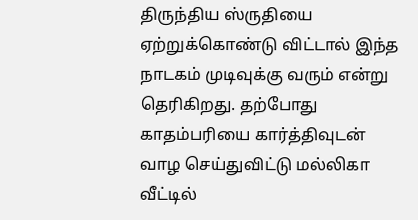திருந்திய ஸ்ருதியை ஏற்றுக்கொண்டு விட்டால் இந்த நாடகம் முடிவுக்கு வரும் என்று தெரிகிறது. தற்போது காதம்பரியை கார்த்திவுடன் வாழ செய்துவிட்டு மல்லிகா வீட்டில்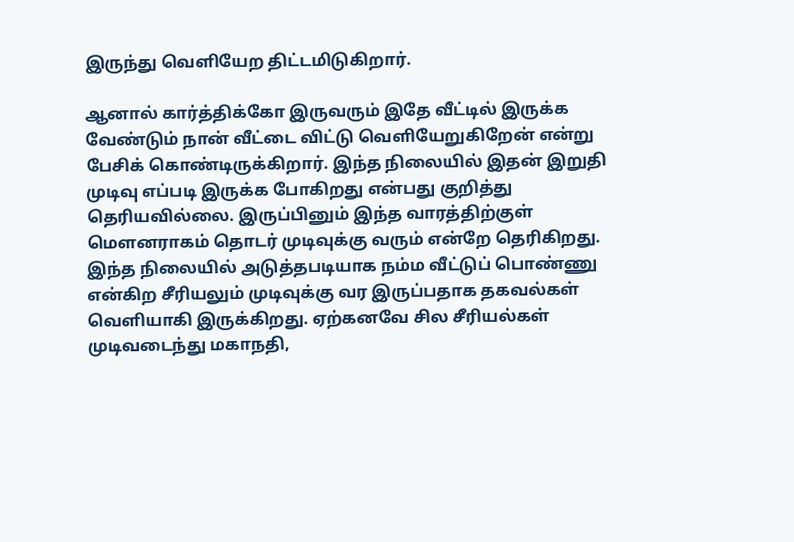இருந்து வெளியேற திட்டமிடுகிறார்.

ஆனால் கார்த்திக்கோ இருவரும் இதே வீட்டில் இருக்க வேண்டும் நான் வீட்டை விட்டு வெளியேறுகிறேன் என்று பேசிக் கொண்டிருக்கிறார். இந்த நிலையில் இதன் இறுதி முடிவு எப்படி இருக்க போகிறது என்பது குறித்து தெரியவில்லை. இருப்பினும் இந்த வாரத்திற்குள் மௌனராகம் தொடர் முடிவுக்கு வரும் என்றே தெரிகிறது. இந்த நிலையில் அடுத்தபடியாக நம்ம வீட்டுப் பொண்ணு என்கிற சீரியலும் முடிவுக்கு வர இருப்பதாக தகவல்கள் வெளியாகி இருக்கிறது. ஏற்கனவே சில சீரியல்கள் முடிவடைந்து மகாநதி,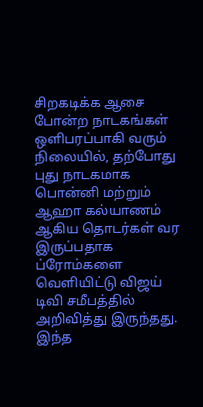சிறகடிக்க ஆசை போன்ற நாடகங்கள் ஒளிபரப்பாகி வரும் நிலையில், தற்போது புது நாடகமாக பொன்னி மற்றும் ஆஹா கல்யாணம் ஆகிய தொடர்கள் வர இருப்பதாக ப்ரோம்களை வெளியிட்டு விஜய் டிவி சமீபத்தில் அறிவித்து இருந்தது. இந்த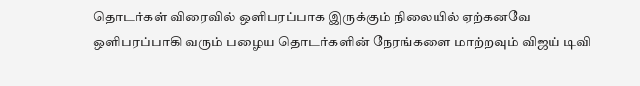தொடர்கள் விரைவில் ஒளிபரப்பாக இருக்கும் நிலையில் ஏற்கனவே ஒளிபரப்பாகி வரும் பழைய தொடர்களின் நேரங்களை மாற்றவும் விஜய் டிவி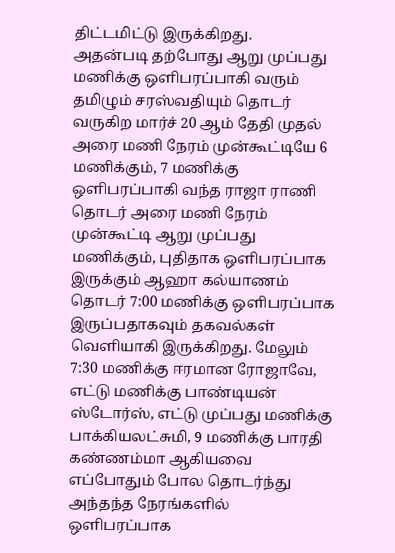திட்டமிட்டு இருக்கிறது.
அதன்படி தற்போது ஆறு முப்பது மணிக்கு ஒளிபரப்பாகி வரும் தமிழும் சரஸ்வதியும் தொடர் வருகிற மார்ச் 20 ஆம் தேதி முதல் அரை மணி நேரம் முன்கூட்டியே 6 மணிக்கும், 7 மணிக்கு ஒளிபரப்பாகி வந்த ராஜா ராணி தொடர் அரை மணி நேரம் முன்கூட்டி ஆறு முப்பது மணிக்கும், புதிதாக ஒளிபரப்பாக இருக்கும் ஆஹா கல்யாணம் தொடர் 7:00 மணிக்கு ஒளிபரப்பாக இருப்பதாகவும் தகவல்கள் வெளியாகி இருக்கிறது. மேலும் 7:30 மணிக்கு ஈரமான ரோஜாவே, எட்டு மணிக்கு பாண்டியன் ஸ்டோர்ஸ், எட்டு முப்பது மணிக்கு பாக்கியலட்சுமி, 9 மணிக்கு பாரதி கண்ணம்மா ஆகியவை எப்போதும் போல தொடர்ந்து அந்தந்த நேரங்களில் ஒளிபரப்பாக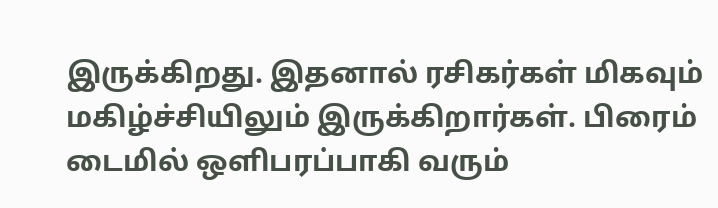இருக்கிறது. இதனால் ரசிகர்கள் மிகவும் மகிழ்ச்சியிலும் இருக்கிறார்கள். பிரைம் டைமில் ஒளிபரப்பாகி வரும்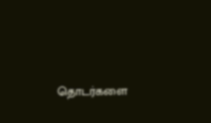தொடர்களை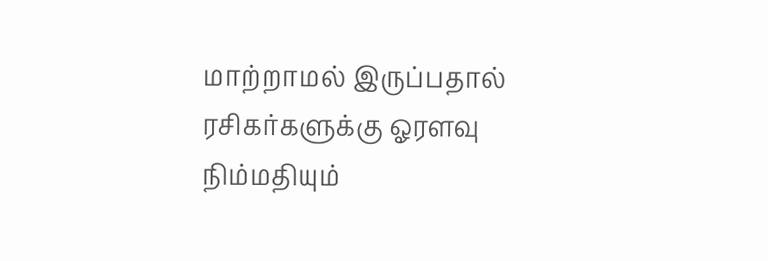மாற்றாமல் இருப்பதால் ரசிகர்களுக்கு ஓரளவு நிம்மதியும்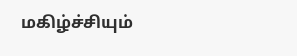மகிழ்ச்சியும்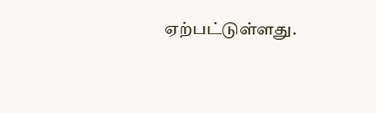ஏற்பட்டுள்ளது.